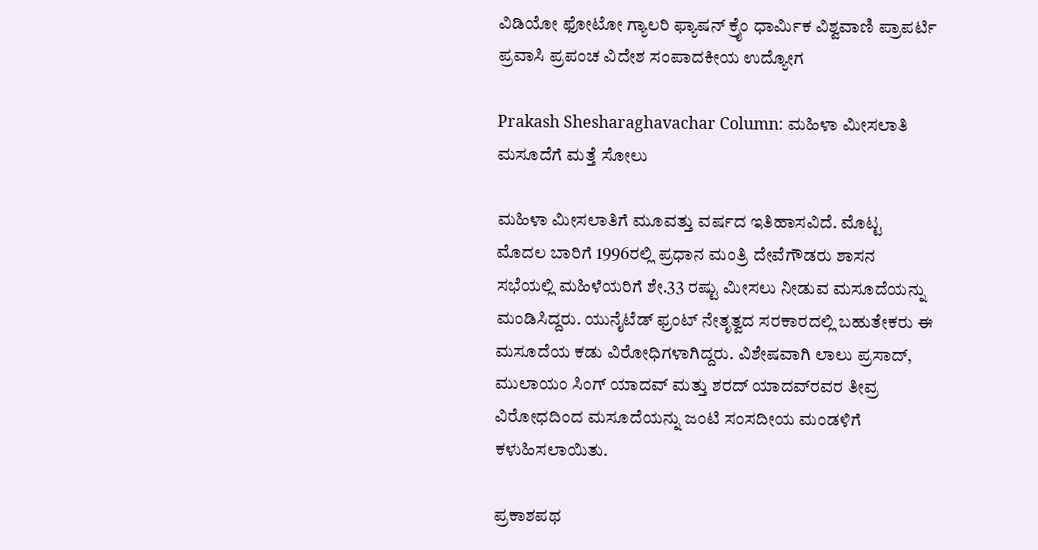ವಿಡಿಯೋ ಫೋಟೋ ಗ್ಯಾಲರಿ ಫ್ಯಾಷನ್ ಕ್ರೈಂ ಧಾರ್ಮಿಕ ವಿಶ್ವವಾಣಿ ಪ್ರಾಪರ್ಟಿ ಪ್ರವಾಸಿ ಪ್ರಪಂಚ ವಿದೇಶ ಸಂಪಾದಕೀಯ ಉದ್ಯೋಗ

Prakash Shesharaghavachar Column: ಮಹಿಳಾ ಮೀಸಲಾತಿ ಮಸೂದೆಗೆ ಮತ್ತೆ ಸೋಲು

ಮಹಿಳಾ ಮೀಸಲಾತಿಗೆ ಮೂವತ್ತು ವರ್ಷದ ಇತಿಹಾಸವಿದೆ. ಮೊಟ್ಟ ಮೊದಲ ಬಾರಿಗೆ 1996ರಲ್ಲಿ ಪ್ರಧಾನ ಮಂತ್ರಿ ದೇವೆಗೌಡರು ಶಾಸನ ಸಭೆಯಲ್ಲಿ ಮಹಿಳೆಯರಿಗೆ ಶೇ.33 ರಷ್ಟು ಮೀಸಲು ನೀಡುವ ಮಸೂದೆಯನ್ನು ಮಂಡಿಸಿದ್ದರು. ಯುನೈಟೆಡ್ ಫ್ರಂಟ್ ನೇತೃತ್ವದ ಸರಕಾರದಲ್ಲಿ ಬಹುತೇಕರು ಈ ಮಸೂದೆಯ ಕಡು ವಿರೋಧಿಗಳಾಗಿದ್ದರು. ವಿಶೇಷವಾಗಿ ಲಾಲು ಪ್ರಸಾದ್, ಮುಲಾಯಂ ಸಿಂಗ್ ಯಾದವ್ ಮತ್ತು ಶರದ್ ಯಾದವ್‌ರವರ ತೀವ್ರ ವಿರೋಧದಿಂದ ಮಸೂದೆಯನ್ನು ಜಂಟಿ ಸಂಸದೀಯ ಮಂಡಳಿಗೆ ಕಳುಹಿಸಲಾಯಿತು.

ಪ್ರಕಾಶಪಥ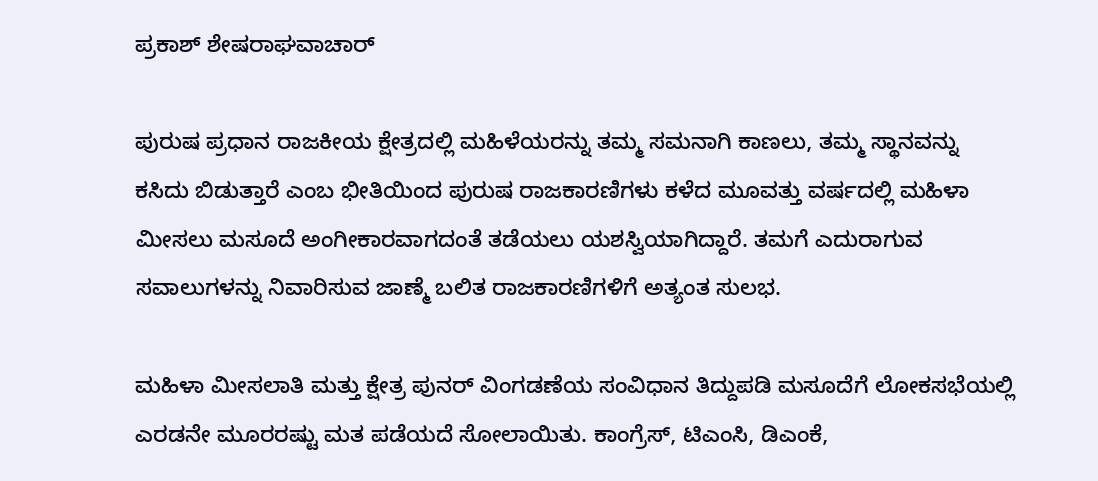ಪ್ರಕಾಶ್‌ ಶೇಷರಾಘವಾಚಾರ್

ಪುರುಷ ಪ್ರಧಾನ ರಾಜಕೀಯ ಕ್ಷೇತ್ರದಲ್ಲಿ ಮಹಿಳೆಯರನ್ನು ತಮ್ಮ ಸಮನಾಗಿ ಕಾಣಲು, ತಮ್ಮ ಸ್ಥಾನವನ್ನು ಕಸಿದು ಬಿಡುತ್ತಾರೆ ಎಂಬ ಭೀತಿಯಿಂದ ಪುರುಷ ರಾಜಕಾರಣಿಗಳು ಕಳೆದ ಮೂವತ್ತು ವರ್ಷದಲ್ಲಿ ಮಹಿಳಾ ಮೀಸಲು ಮಸೂದೆ ಅಂಗೀಕಾರವಾಗದಂತೆ ತಡೆಯಲು ಯಶಸ್ವಿಯಾಗಿದ್ದಾರೆ. ತಮಗೆ ಎದುರಾಗುವ ಸವಾಲುಗಳನ್ನು ನಿವಾರಿಸುವ ಜಾಣ್ಮೆ ಬಲಿತ ರಾಜಕಾರಣಿಗಳಿಗೆ ಅತ್ಯಂತ ಸುಲಭ.

ಮಹಿಳಾ ಮೀಸಲಾತಿ ಮತ್ತು ಕ್ಷೇತ್ರ ಪುನರ್‌ ವಿಂಗಡಣೆಯ ಸಂವಿಧಾನ ತಿದ್ದುಪಡಿ ಮಸೂದೆಗೆ ಲೋಕಸಭೆಯಲ್ಲಿ ಎರಡನೇ ಮೂರರಷ್ಟು ಮತ ಪಡೆಯದೆ ಸೋಲಾಯಿತು. ಕಾಂಗ್ರೆಸ್, ಟಿಎಂಸಿ, ಡಿಎಂಕೆ,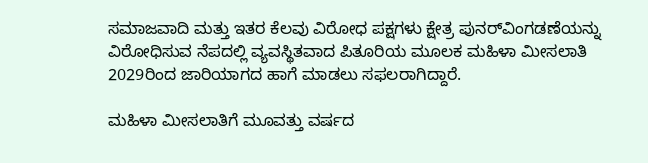ಸಮಾಜವಾದಿ ಮತ್ತು ಇತರ ಕೆಲವು ವಿರೋಧ ಪಕ್ಷಗಳು ಕ್ಷೇತ್ರ ಪುನರ್‌ವಿಂಗಡಣೆಯನ್ನು ವಿರೋಧಿಸುವ ನೆಪದಲ್ಲಿ ವ್ಯವಸ್ಥಿತವಾದ ಪಿತೂರಿಯ ಮೂಲಕ ಮಹಿಳಾ ಮೀಸಲಾತಿ 2029ರಿಂದ ಜಾರಿಯಾಗದ ಹಾಗೆ ಮಾಡಲು ಸಫಲರಾಗಿದ್ದಾರೆ.

ಮಹಿಳಾ ಮೀಸಲಾತಿಗೆ ಮೂವತ್ತು ವರ್ಷದ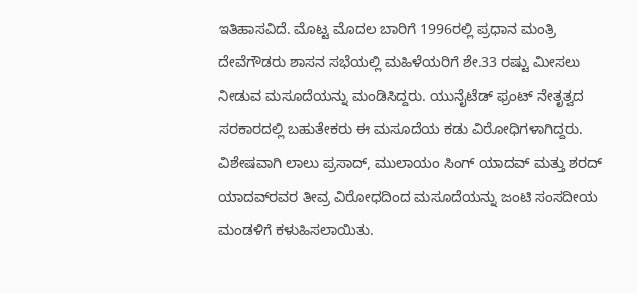ಇತಿಹಾಸವಿದೆ. ಮೊಟ್ಟ ಮೊದಲ ಬಾರಿಗೆ 1996ರಲ್ಲಿ ಪ್ರಧಾನ ಮಂತ್ರಿ ದೇವೆಗೌಡರು ಶಾಸನ ಸಭೆಯಲ್ಲಿ ಮಹಿಳೆಯರಿಗೆ ಶೇ.33 ರಷ್ಟು ಮೀಸಲು ನೀಡುವ ಮಸೂದೆಯನ್ನು ಮಂಡಿಸಿದ್ದರು. ಯುನೈಟೆಡ್ ಫ್ರಂಟ್ ನೇತೃತ್ವದ ಸರಕಾರದಲ್ಲಿ ಬಹುತೇಕರು ಈ ಮಸೂದೆಯ ಕಡು ವಿರೋಧಿಗಳಾಗಿದ್ದರು. ವಿಶೇಷವಾಗಿ ಲಾಲು ಪ್ರಸಾದ್, ಮುಲಾಯಂ ಸಿಂಗ್ ಯಾದವ್ ಮತ್ತು ಶರದ್ ಯಾದವ್‌ರವರ ತೀವ್ರ ವಿರೋಧದಿಂದ ಮಸೂದೆಯನ್ನು ಜಂಟಿ ಸಂಸದೀಯ ಮಂಡಳಿಗೆ ಕಳುಹಿಸಲಾಯಿತು.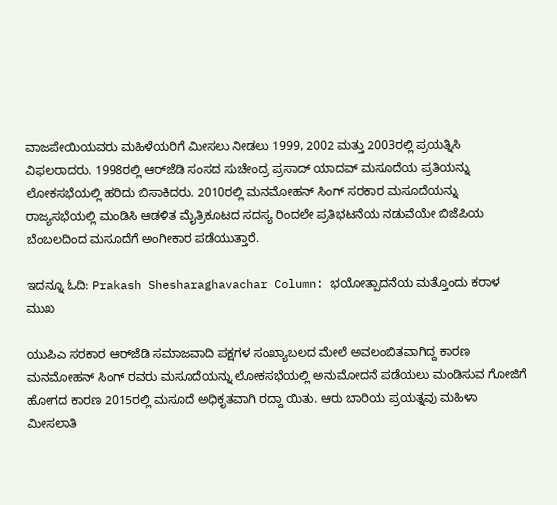ವಾಜಪೇಯಿಯವರು ಮಹಿಳೆಯರಿಗೆ ಮೀಸಲು ನೀಡಲು 1999, 2002 ಮತ್ತು 2003ರಲ್ಲಿ ಪ್ರಯತ್ನಿಸಿ ವಿಫಲರಾದರು. 1998ರಲ್ಲಿ ಆರ್‌ಜೆಡಿ ಸಂಸದ ಸುಚೇಂದ್ರ ಪ್ರಸಾದ್ ಯಾದವ್ ಮಸೂದೆಯ ಪ್ರತಿಯನ್ನು ಲೋಕಸಭೆಯಲ್ಲಿ ಹರಿದು ಬಿಸಾಕಿದರು. 2010ರಲ್ಲಿ ಮನಮೋಹನ್ ಸಿಂಗ್ ಸರಕಾರ ಮಸೂದೆಯನ್ನು ರಾಜ್ಯಸಭೆಯಲ್ಲಿ ಮಂಡಿಸಿ ಆಡಳಿತ ಮೈತ್ರಿಕೂಟದ ಸದಸ್ಯ ರಿಂದಲೇ ಪ್ರತಿಭಟನೆಯ ನಡುವೆಯೇ ಬಿಜೆಪಿಯ ಬೆಂಬಲದಿಂದ ಮಸೂದೆಗೆ ಅಂಗೀಕಾರ ಪಡೆಯುತ್ತಾರೆ.

ಇದನ್ನೂ ಓದಿ: Prakash Shesharaghavachar Column: ಭಯೋತ್ಪಾದನೆಯ ಮತ್ತೊಂದು ಕರಾಳ ಮುಖ

ಯುಪಿಎ ಸರಕಾರ ಆರ್‌ಜೆಡಿ ಸಮಾಜವಾದಿ ಪಕ್ಷಗಳ ಸಂಖ್ಯಾಬಲದ ಮೇಲೆ ಅವಲಂಬಿತವಾಗಿದ್ದ ಕಾರಣ ಮನಮೋಹನ್ ಸಿಂಗ್ ರವರು ಮಸೂದೆಯನ್ನು ಲೋಕಸಭೆಯಲ್ಲಿ ಅನುಮೋದನೆ ಪಡೆಯಲು ಮಂಡಿಸುವ ಗೋಜಿಗೆ ಹೋಗದ ಕಾರಣ 2015ರಲ್ಲಿ ಮಸೂದೆ ಅಧಿಕೃತವಾಗಿ ರದ್ದಾ ಯಿತು. ಆರು ಬಾರಿಯ ಪ್ರಯತ್ನವು ಮಹಿಳಾ ಮೀಸಲಾತಿ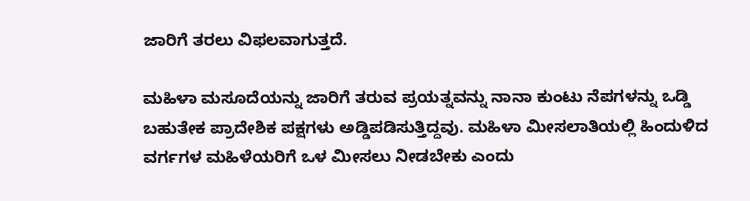ಜಾರಿಗೆ ತರಲು ವಿಫಲವಾಗುತ್ತದೆ.

ಮಹಿಳಾ ಮಸೂದೆಯನ್ನು ಜಾರಿಗೆ ತರುವ ಪ್ರಯತ್ನವನ್ನು ನಾನಾ ಕುಂಟು ನೆಪಗಳನ್ನು ಒಡ್ಡಿ ಬಹುತೇಕ ಪ್ರಾದೇಶಿಕ ಪಕ್ಷಗಳು ಅಡ್ಡಿಪಡಿಸುತ್ತಿದ್ದವು. ಮಹಿಳಾ ಮೀಸಲಾತಿಯಲ್ಲಿ ಹಿಂದುಳಿದ ವರ್ಗಗಳ ಮಹಿಳೆಯರಿಗೆ ಒಳ ಮೀಸಲು ನೀಡಬೇಕು ಎಂದು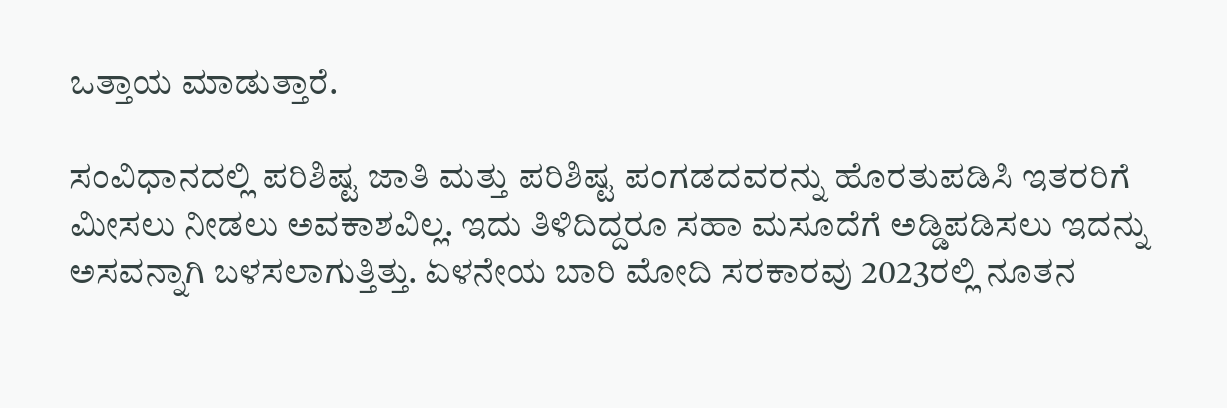ಒತ್ತಾಯ ಮಾಡುತ್ತಾರೆ.

ಸಂವಿಧಾನದಲ್ಲಿ ಪರಿಶಿಷ್ಟ ಜಾತಿ ಮತ್ತು ಪರಿಶಿಷ್ಟ ಪಂಗಡದವರನ್ನು ಹೊರತುಪಡಿಸಿ ಇತರರಿಗೆ ಮೀಸಲು ನೀಡಲು ಅವಕಾಶವಿಲ್ಲ. ಇದು ತಿಳಿದಿದ್ದರೂ ಸಹಾ ಮಸೂದೆಗೆ ಅಡ್ಡಿಪಡಿಸಲು ಇದನ್ನು ಅಸವನ್ನಾಗಿ ಬಳಸಲಾಗುತ್ತಿತ್ತು. ಏಳನೇಯ ಬಾರಿ ಮೋದಿ ಸರಕಾರವು 2023ರಲ್ಲಿ ನೂತನ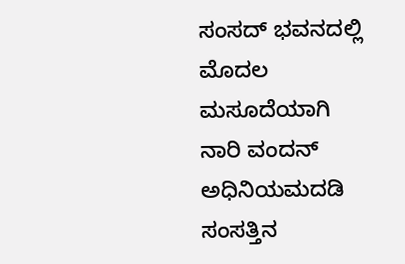ಸಂಸದ್ ಭವನದಲ್ಲಿ ಮೊದಲ ಮಸೂದೆಯಾಗಿ ನಾರಿ ವಂದನ್ ಅಧಿನಿಯಮದಡಿ ಸಂಸತ್ತಿನ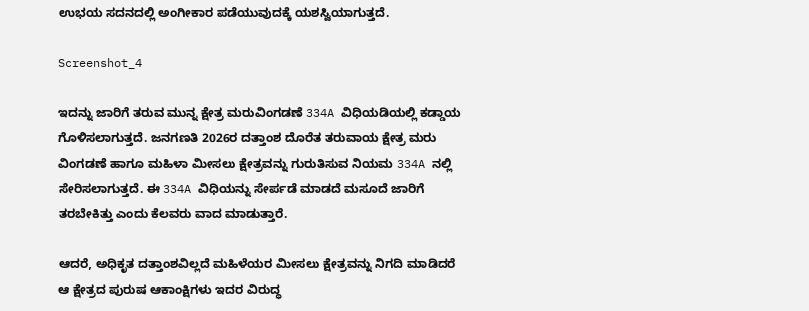ಉಭಯ ಸದನದಲ್ಲಿ ಅಂಗೀಕಾರ ಪಡೆಯುವುದಕ್ಕೆ ಯಶಸ್ವಿಯಾಗುತ್ತದೆ.

Screenshot_4

ಇದನ್ನು ಜಾರಿಗೆ ತರುವ ಮುನ್ನ ಕ್ಷೇತ್ರ ಮರುವಿಂಗಡಣೆ 334A ವಿಧಿಯಡಿಯಲ್ಲಿ ಕಡ್ಡಾಯ ಗೊಳಿಸಲಾಗುತ್ತದೆ. ಜನಗಣತಿ 2026ರ ದತ್ತಾಂಶ ದೊರೆತ ತರುವಾಯ ಕ್ಷೇತ್ರ ಮರು ವಿಂಗಡಣೆ ಹಾಗೂ ಮಹಿಳಾ ಮೀಸಲು ಕ್ಷೇತ್ರವನ್ನು ಗುರುತಿಸುವ ನಿಯಮ 334A ನಲ್ಲಿ ಸೇರಿಸಲಾಗುತ್ತದೆ. ಈ 334A ವಿಧಿಯನ್ನು ಸೇರ್ಪಡೆ ಮಾಡದೆ ಮಸೂದೆ ಜಾರಿಗೆ ತರಬೇಕಿತ್ತು ಎಂದು ಕೆಲವರು ವಾದ ಮಾಡುತ್ತಾರೆ.

ಆದರೆ, ಅಧಿಕೃತ ದತ್ತಾಂಶವಿಲ್ಲದೆ ಮಹಿಳೆಯರ ಮೀಸಲು ಕ್ಷೇತ್ರವನ್ನು ನಿಗದಿ ಮಾಡಿದರೆ ಆ ಕ್ಷೇತ್ರದ ಪುರುಷ ಆಕಾಂಕ್ಷಿಗಳು ಇದರ ವಿರುದ್ಧ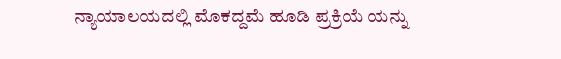ನ್ಯಾಯಾಲಯದಲ್ಲಿ ಮೊಕದ್ದಮೆ ಹೂಡಿ ಪ್ರಕ್ರಿಯೆ ಯನ್ನು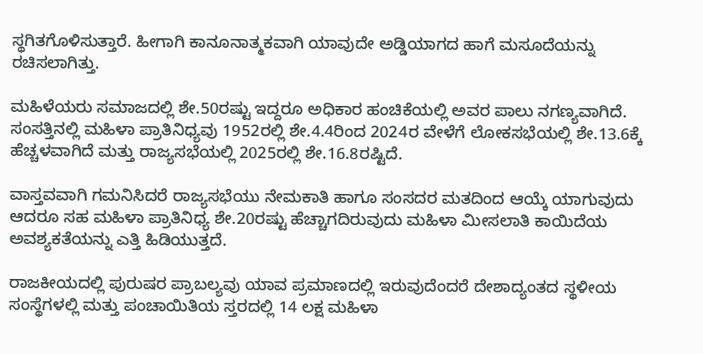ಸ್ಥಗಿತಗೊಳಿಸುತ್ತಾರೆ. ಹೀಗಾಗಿ ಕಾನೂನಾತ್ಮಕವಾಗಿ ಯಾವುದೇ ಅಡ್ಡಿಯಾಗದ ಹಾಗೆ ಮಸೂದೆಯನ್ನು ರಚಿಸಲಾಗಿತ್ತು.

ಮಹಿಳೆಯರು ಸಮಾಜದಲ್ಲಿ ಶೇ.50ರಷ್ಟು ಇದ್ದರೂ ಅಧಿಕಾರ ಹಂಚಿಕೆಯಲ್ಲಿ ಅವರ ಪಾಲು ನಗಣ್ಯವಾಗಿದೆ. ಸಂಸತ್ತಿನಲ್ಲಿ ಮಹಿಳಾ ಪ್ರಾತಿನಿಧ್ಯವು 1952ರಲ್ಲಿ ಶೇ.4.4ರಿಂದ 2024ರ ವೇಳೆಗೆ ಲೋಕಸಭೆಯಲ್ಲಿ ಶೇ.13.6ಕ್ಕೆ ಹೆಚ್ಚಳವಾಗಿದೆ ಮತ್ತು ರಾಜ್ಯಸಭೆಯಲ್ಲಿ 2025ರಲ್ಲಿ ಶೇ.16.8ರಷ್ಟಿದೆ.

ವಾಸ್ತವವಾಗಿ ಗಮನಿಸಿದರೆ ರಾಜ್ಯಸಭೆಯು ನೇಮಕಾತಿ ಹಾಗೂ ಸಂಸದರ ಮತದಿಂದ ಆಯ್ಕೆ ಯಾಗುವುದು ಆದರೂ ಸಹ ಮಹಿಳಾ ಪ್ರಾತಿನಿಧ್ಯ ಶೇ.20ರಷ್ಟು ಹೆಚ್ಚಾಗದಿರುವುದು ಮಹಿಳಾ ಮೀಸಲಾತಿ ಕಾಯಿದೆಯ ಅವಶ್ಯಕತೆಯನ್ನು ಎತ್ತಿ ಹಿಡಿಯುತ್ತದೆ.

ರಾಜಕೀಯದಲ್ಲಿ ಪುರುಷರ ಪ್ರಾಬಲ್ಯವು ಯಾವ ಪ್ರಮಾಣದಲ್ಲಿ ಇರುವುದೆಂದರೆ ದೇಶಾದ್ಯಂತದ ಸ್ಥಳೀಯ ಸಂಸ್ಥೆಗಳಲ್ಲಿ ಮತ್ತು ಪಂಚಾಯಿತಿಯ ಸ್ತರದಲ್ಲಿ 14 ಲಕ್ಷ ಮಹಿಳಾ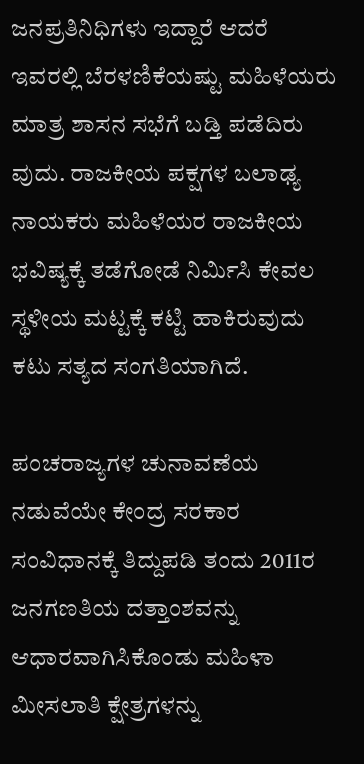ಜನಪ್ರತಿನಿಧಿಗಳು ಇದ್ದಾರೆ ಆದರೆ ಇವರಲ್ಲಿ ಬೆರಳಣಿಕೆಯಷ್ಟು ಮಹಿಳೆಯರು ಮಾತ್ರ ಶಾಸನ ಸಭೆಗೆ ಬಡ್ತಿ ಪಡೆದಿರು ವುದು. ರಾಜಕೀಯ ಪಕ್ಷಗಳ ಬಲಾಢ್ಯ ನಾಯಕರು ಮಹಿಳೆಯರ ರಾಜಕೀಯ ಭವಿಷ್ಯಕ್ಕೆ ತಡೆಗೋಡೆ ನಿರ್ಮಿಸಿ ಕೇವಲ ಸ್ಥಳೀಯ ಮಟ್ಟಕ್ಕೆ ಕಟ್ಟಿ ಹಾಕಿರುವುದು ಕಟು ಸತ್ಯದ ಸಂಗತಿಯಾಗಿದೆ.

ಪಂಚರಾಜ್ಯಗಳ ಚುನಾವಣೆಯ ನಡುವೆಯೇ ಕೇಂದ್ರ ಸರಕಾರ ಸಂವಿಧಾನಕ್ಕೆ ತಿದ್ದುಪಡಿ ತಂದು 2011ರ ಜನಗಣತಿಯ ದತ್ತಾಂಶವನ್ನು ಆಧಾರವಾಗಿಸಿಕೊಂಡು ಮಹಿಳಾ ಮೀಸಲಾತಿ ಕ್ಷೇತ್ರಗಳನ್ನು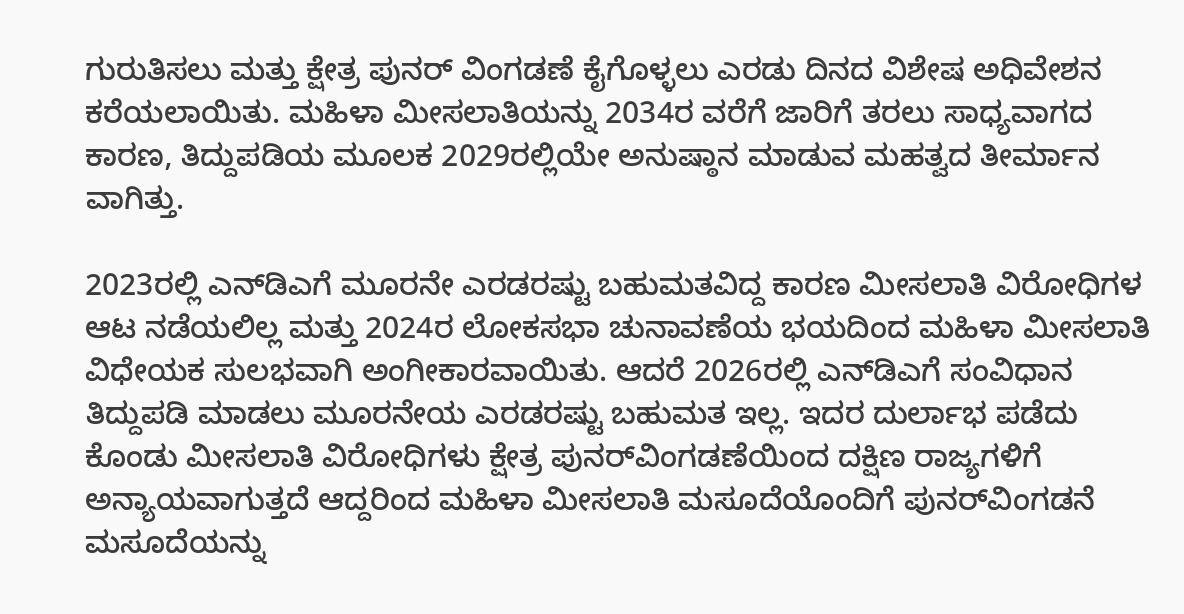ಗುರುತಿಸಲು ಮತ್ತು ಕ್ಷೇತ್ರ ಪುನರ್ ವಿಂಗಡಣೆ ಕೈಗೊಳ್ಳಲು ಎರಡು ದಿನದ ವಿಶೇಷ ಅಧಿವೇಶನ ಕರೆಯಲಾಯಿತು. ಮಹಿಳಾ ಮೀಸಲಾತಿಯನ್ನು 2034ರ ವರೆಗೆ ಜಾರಿಗೆ ತರಲು ಸಾಧ್ಯವಾಗದ ಕಾರಣ, ತಿದ್ದುಪಡಿಯ ಮೂಲಕ 2029ರಲ್ಲಿಯೇ ಅನುಷ್ಠಾನ ಮಾಡುವ ಮಹತ್ವದ ತೀರ್ಮಾನ ವಾಗಿತ್ತು.

2023ರಲ್ಲಿ ಎನ್‌ಡಿಎಗೆ ಮೂರನೇ ಎರಡರಷ್ಟು ಬಹುಮತವಿದ್ದ ಕಾರಣ ಮೀಸಲಾತಿ ವಿರೋಧಿಗಳ ಆಟ ನಡೆಯಲಿಲ್ಲ ಮತ್ತು 2024ರ ಲೋಕಸಭಾ ಚುನಾವಣೆಯ ಭಯದಿಂದ ಮಹಿಳಾ ಮೀಸಲಾತಿ ವಿಧೇಯಕ ಸುಲಭವಾಗಿ ಅಂಗೀಕಾರವಾಯಿತು. ಆದರೆ 2026ರಲ್ಲಿ ಎನ್‌ಡಿಎಗೆ ಸಂವಿಧಾನ ತಿದ್ದುಪಡಿ ಮಾಡಲು ಮೂರನೇಯ ಎರಡರಷ್ಟು ಬಹುಮತ ಇಲ್ಲ. ಇದರ ದುರ್ಲಾಭ ಪಡೆದು ಕೊಂಡು ಮೀಸಲಾತಿ ವಿರೋಧಿಗಳು ಕ್ಷೇತ್ರ ಪುನರ್‌ವಿಂಗಡಣೆಯಿಂದ ದಕ್ಷಿಣ ರಾಜ್ಯಗಳಿಗೆ ಅನ್ಯಾಯವಾಗುತ್ತದೆ ಆದ್ದರಿಂದ ಮಹಿಳಾ ಮೀಸಲಾತಿ ಮಸೂದೆಯೊಂದಿಗೆ ಪುನರ್‌ವಿಂಗಡನೆ ಮಸೂದೆಯನ್ನು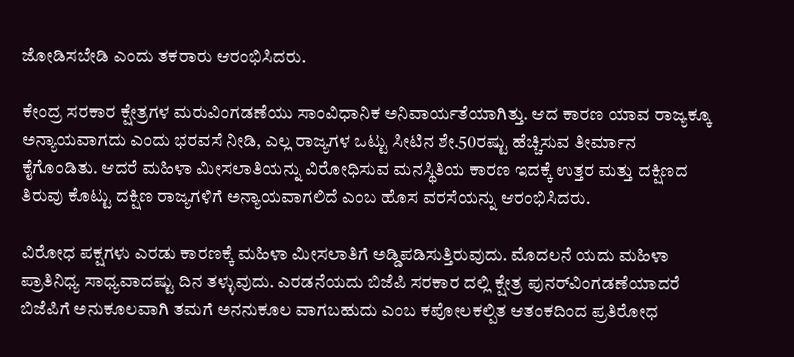ಜೋಡಿಸಬೇಡಿ ಎಂದು ತಕರಾರು ಆರಂಭಿಸಿದರು.

ಕೇಂದ್ರ ಸರಕಾರ ಕ್ಷೇತ್ರಗಳ ಮರುವಿಂಗಡಣೆಯು ಸಾಂವಿಧಾನಿಕ ಅನಿವಾರ್ಯತೆಯಾಗಿತ್ತು. ಆದ ಕಾರಣ ಯಾವ ರಾಜ್ಯಕ್ಕೂ ಅನ್ಯಾಯವಾಗದು ಎಂದು ಭರವಸೆ ನೀಡಿ, ಎಲ್ಲ ರಾಜ್ಯಗಳ ಒಟ್ಟು ಸೀಟಿನ ಶೇ.50ರಷ್ಟು ಹೆಚ್ಚಿಸುವ ತೀರ್ಮಾನ ಕೈಗೊಂಡಿತು. ಆದರೆ ಮಹಿಳಾ ಮೀಸಲಾತಿಯನ್ನು ವಿರೋಧಿಸುವ ಮನಸ್ಥಿತಿಯ ಕಾರಣ ಇದಕ್ಕೆ ಉತ್ತರ ಮತ್ತು ದಕ್ಷಿಣದ ತಿರುವು ಕೊಟ್ಟು ದಕ್ಷಿಣ ರಾಜ್ಯಗಳಿಗೆ ಅನ್ಯಾಯವಾಗಲಿದೆ ಎಂಬ ಹೊಸ ವರಸೆಯನ್ನು ಆರಂಭಿಸಿದರು.

ವಿರೋಧ ಪಕ್ಷಗಳು ಎರಡು ಕಾರಣಕ್ಕೆ ಮಹಿಳಾ ಮೀಸಲಾತಿಗೆ ಅಡ್ಡಿಪಡಿಸುತ್ತಿರುವುದು. ಮೊದಲನೆ ಯದು ಮಹಿಳಾ ಪ್ರಾತಿನಿಧ್ಯ ಸಾಧ್ಯವಾದಷ್ಟು ದಿನ ತಳ್ಳುವುದು. ಎರಡನೆಯದು ಬಿಜೆಪಿ ಸರಕಾರ ದಲ್ಲಿ ಕ್ಷೇತ್ರ ಪುನರ್‌ವಿಂಗಡಣೆಯಾದರೆ ಬಿಜೆಪಿಗೆ ಅನುಕೂಲವಾಗಿ ತಮಗೆ ಅನನುಕೂಲ ವಾಗಬಹುದು ಎಂಬ ಕಪೋಲಕಲ್ಪಿತ ಆತಂಕದಿಂದ ಪ್ರತಿರೋಧ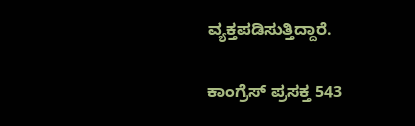ವ್ಯಕ್ತಪಡಿಸುತ್ತಿದ್ದಾರೆ.

ಕಾಂಗ್ರೆಸ್ ಪ್ರಸಕ್ತ 543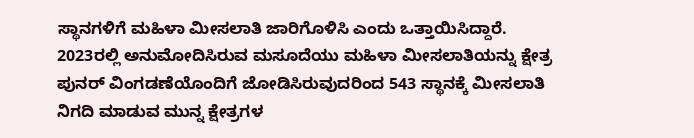ಸ್ಥಾನಗಳಿಗೆ ಮಹಿಳಾ ಮೀಸಲಾತಿ ಜಾರಿಗೊಳಿಸಿ ಎಂದು ಒತ್ತಾಯಿಸಿದ್ದಾರೆ. 2023ರಲ್ಲಿ ಅನುಮೋದಿಸಿರುವ ಮಸೂದೆಯು ಮಹಿಳಾ ಮೀಸಲಾತಿಯನ್ನು ಕ್ಷೇತ್ರ ಪುನರ್‌ ವಿಂಗಡಣೆಯೊಂದಿಗೆ ಜೋಡಿಸಿರುವುದರಿಂದ 543 ಸ್ಥಾನಕ್ಕೆ ಮೀಸಲಾತಿ ನಿಗದಿ ಮಾಡುವ ಮುನ್ನ ಕ್ಷೇತ್ರಗಳ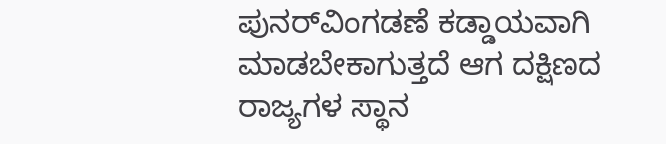ಪುನರ್‌ವಿಂಗಡಣೆ ಕಡ್ಡಾಯವಾಗಿ ಮಾಡಬೇಕಾಗುತ್ತದೆ ಆಗ ದಕ್ಷಿಣದ ರಾಜ್ಯಗಳ ಸ್ಥಾನ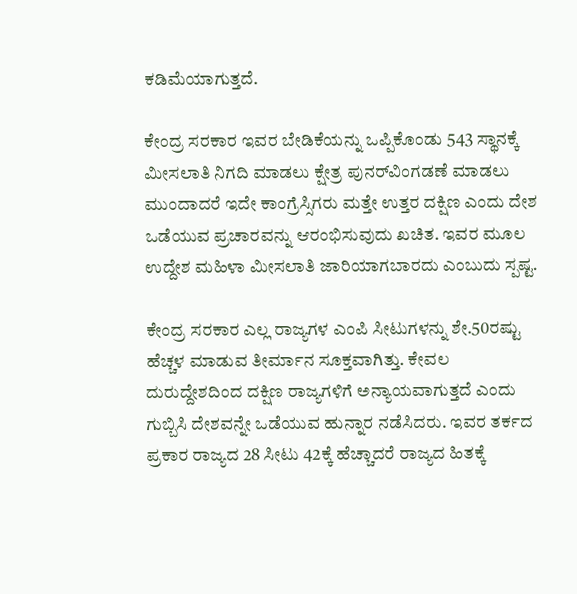ಕಡಿಮೆಯಾಗುತ್ತದೆ.

ಕೇಂದ್ರ ಸರಕಾರ ಇವರ ಬೇಡಿಕೆಯನ್ನು ಒಪ್ಪಿಕೊಂಡು 543 ಸ್ಥಾನಕ್ಕೆ ಮೀಸಲಾತಿ ನಿಗದಿ ಮಾಡಲು ಕ್ಷೇತ್ರ ಪುನರ್‌ವಿಂಗಡಣೆ ಮಾಡಲು ಮುಂದಾದರೆ ಇದೇ ಕಾಂಗ್ರೆಸ್ಸಿಗರು ಮತ್ತೇ ಉತ್ತರ ದಕ್ಷಿಣ ಎಂದು ದೇಶ ಒಡೆಯುವ ಪ್ರಚಾರವನ್ನು ಆರಂಭಿಸುವುದು ಖಚಿತ. ಇವರ ಮೂಲ ಉದ್ದೇಶ ಮಹಿಳಾ ಮೀಸಲಾತಿ ಜಾರಿಯಾಗಬಾರದು ಎಂಬುದು ಸ್ಪಷ್ಟ.

ಕೇಂದ್ರ ಸರಕಾರ ಎಲ್ಲ ರಾಜ್ಯಗಳ ಎಂಪಿ ಸೀಟುಗಳನ್ನು ಶೇ.50ರಷ್ಟು ಹೆಚ್ಚಳ ಮಾಡುವ ತೀರ್ಮಾನ ಸೂಕ್ತವಾಗಿತ್ತು. ಕೇವಲ ದುರುದ್ದೇಶದಿಂದ ದಕ್ಷಿಣ ರಾಜ್ಯಗಳಿಗೆ ಅನ್ಯಾಯವಾಗುತ್ತದೆ ಎಂದು ಗುಬ್ಬಿಸಿ ದೇಶವನ್ನೇ ಒಡೆಯುವ ಹುನ್ನಾರ ನಡೆಸಿದರು. ಇವರ ತರ್ಕದ ಪ್ರಕಾರ ರಾಜ್ಯದ 28 ಸೀಟು 42ಕ್ಕೆ ಹೆಚ್ಚಾದರೆ ರಾಜ್ಯದ ಹಿತಕ್ಕೆ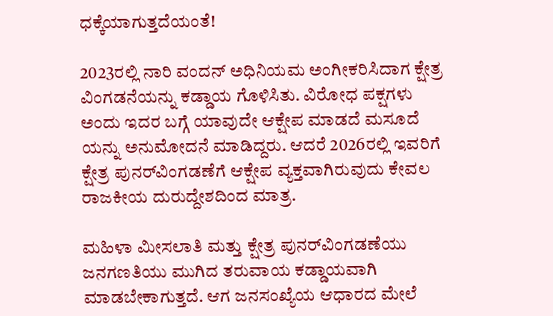ಧಕ್ಕೆಯಾಗುತ್ತದೆಯಂತೆ!

2023ರಲ್ಲಿ ನಾರಿ ವಂದನ್ ಅಧಿನಿಯಮ ಅಂಗೀಕರಿಸಿದಾಗ ಕ್ಷೇತ್ರ ವಿಂಗಡನೆಯನ್ನು ಕಡ್ಡಾಯ ಗೊಳಿಸಿತು. ವಿರೋಧ ಪಕ್ಷಗಳು ಅಂದು ಇದರ ಬಗ್ಗೆ ಯಾವುದೇ ಆಕ್ಷೇಪ ಮಾಡದೆ ಮಸೂದೆ ಯನ್ನು ಅನುಮೋದನೆ ಮಾಡಿದ್ದರು. ಆದರೆ 2026ರಲ್ಲಿ ಇವರಿಗೆ ಕ್ಷೇತ್ರ ಪುನರ್‌ವಿಂಗಡಣೆಗೆ ಆಕ್ಷೇಪ ವ್ಯಕ್ತವಾಗಿರುವುದು ಕೇವಲ ರಾಜಕೀಯ ದುರುದ್ದೇಶದಿಂದ ಮಾತ್ರ.

ಮಹಿಳಾ ಮೀಸಲಾತಿ ಮತ್ತು ಕ್ಷೇತ್ರ ಪುನರ್‌ವಿಂಗಡಣೆಯು ಜನಗಣತಿಯು ಮುಗಿದ ತರುವಾಯ ಕಡ್ಡಾಯವಾಗಿ ಮಾಡಬೇಕಾಗುತ್ತದೆ. ಆಗ ಜನಸಂಖ್ಯೆಯ ಆಧಾರದ ಮೇಲೆ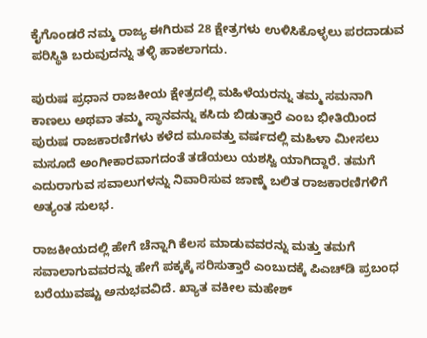ಕೈಗೊಂಡರೆ ನಮ್ಮ ರಾಜ್ಯ ಈಗಿರುವ 28 ಕ್ಷೇತ್ರಗಳು ಉಳಿಸಿಕೊಳ್ಳಲು ಪರದಾಡುವ ಪರಿಸ್ಥಿತಿ ಬರುವುದನ್ನು ತಳ್ಳಿ ಹಾಕಲಾಗದು.

ಪುರುಷ ಪ್ರಧಾನ ರಾಜಕೀಯ ಕ್ಷೇತ್ರದಲ್ಲಿ ಮಹಿಳೆಯರನ್ನು ತಮ್ಮ ಸಮನಾಗಿ ಕಾಣಲು ಅಥವಾ ತಮ್ಮ ಸ್ಥಾನವನ್ನು ಕಸಿದು ಬಿಡುತ್ತಾರೆ ಎಂಬ ಭೀತಿಯಿಂದ ಪುರುಷ ರಾಜಕಾರಣಿಗಳು ಕಳೆದ ಮೂವತ್ತು ವರ್ಷದಲ್ಲಿ ಮಹಿಳಾ ಮೀಸಲು ಮಸೂದೆ ಅಂಗೀಕಾರವಾಗದಂತೆ ತಡೆಯಲು ಯಶಸ್ವಿ ಯಾಗಿದ್ದಾರೆ. ತಮಗೆ ಎದುರಾಗುವ ಸವಾಲುಗಳನ್ನು ನಿವಾರಿಸುವ ಜಾಣ್ಮೆ ಬಲಿತ ರಾಜಕಾರಣಿಗಳಿಗೆ ಅತ್ಯಂತ ಸುಲಭ.

ರಾಜಕೀಯದಲ್ಲಿ ಹೇಗೆ ಚೆನ್ನಾಗಿ ಕೆಲಸ ಮಾಡುವವರನ್ನು ಮತ್ತು ತಮಗೆ ಸವಾಲಾಗುವವರನ್ನು ಹೇಗೆ ಪಕ್ಕಕ್ಕೆ ಸರಿಸುತ್ತಾರೆ ಎಂಬುದಕ್ಕೆ ಪಿಎಚ್‌ಡಿ ಪ್ರಬಂಧ ಬರೆಯುವಷ್ಟು ಅನುಭವವಿದೆ. ಖ್ಯಾತ ವಕೀಲ ಮಹೇಶ್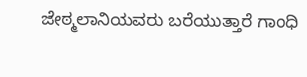ಜೇಠ್ಮಲಾನಿಯವರು ಬರೆಯುತ್ತಾರೆ ಗಾಂಧಿ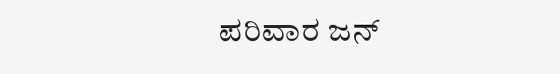ಪರಿವಾರ ಜನ್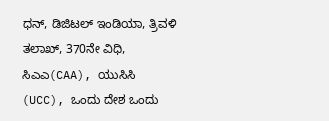ಧನ್, ಡಿಜಿಟಲ್ ಇಂಡಿಯಾ, ತ್ರಿವಳಿ ತಲಾಖ್, 370ನೇ ವಿಧಿ, ಸಿಎಎ(CAA), ಯುಸಿಸಿ (UCC), ಒಂದು ದೇಶ ಒಂದು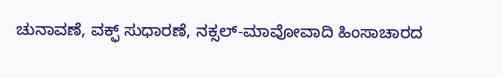ಚುನಾವಣೆ, ವಕ್ಫ್ ಸುಧಾರಣೆ, ನಕ್ಸಲ್-ಮಾವೋವಾದಿ‌ ಹಿಂಸಾಚಾರದ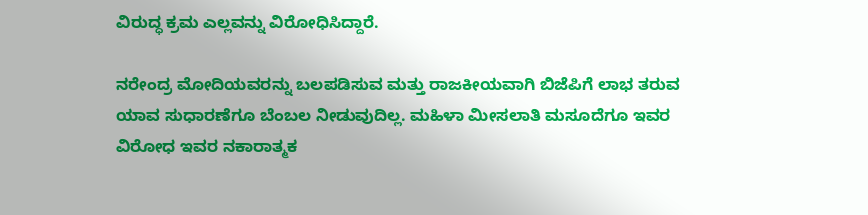ವಿರುದ್ಧ ಕ್ರಮ ಎಲ್ಲವನ್ನು ವಿರೋಧಿಸಿದ್ದಾರೆ.

ನರೇಂದ್ರ ಮೋದಿಯವರನ್ನು ಬಲಪಡಿಸುವ ಮತ್ತು ರಾಜಕೀಯವಾಗಿ ಬಿಜೆಪಿಗೆ ಲಾಭ ತರುವ ಯಾವ ಸುಧಾರಣೆಗೂ ಬೆಂಬಲ ನೀಡುವುದಿಲ್ಲ. ಮಹಿಳಾ ಮೀಸಲಾತಿ ಮಸೂದೆಗೂ ಇವರ ವಿರೋಧ ಇವರ ನಕಾರಾತ್ಮಕ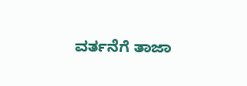ವರ್ತನೆಗೆ ತಾಜಾ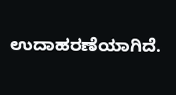ಉದಾಹರಣೆಯಾಗಿದೆ.